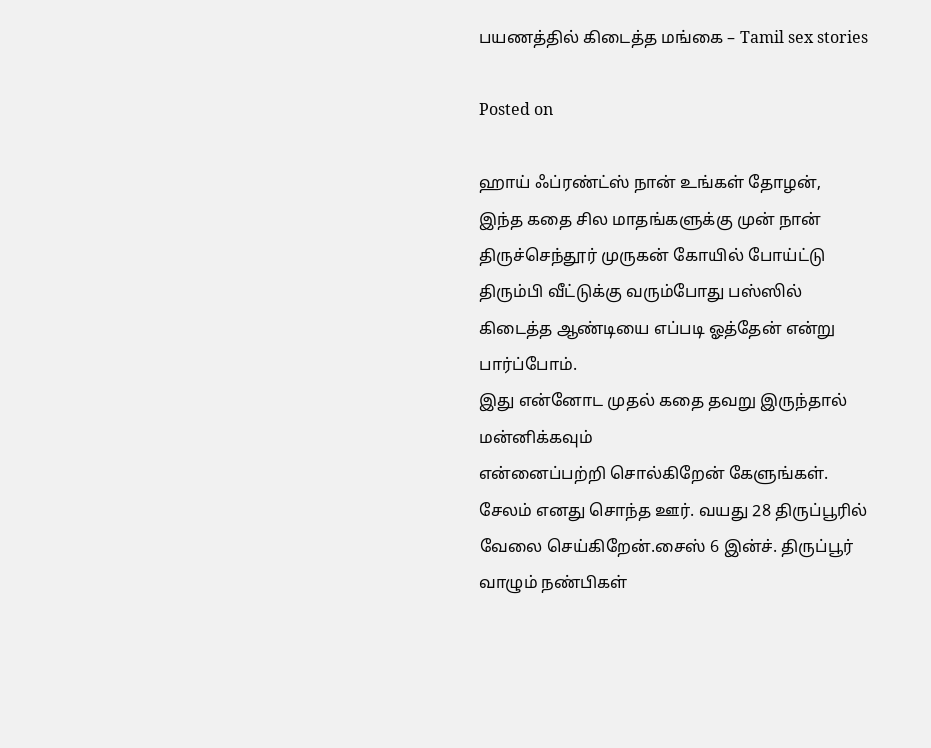பயணத்தில் கிடைத்த மங்கை – Tamil sex stories

Posted on

ஹாய் ஃப்ரண்ட்ஸ் நான் உங்கள் தோழன்,
இந்த கதை சில மாதங்களுக்கு முன் நான் திருச்செந்தூர் முருகன் கோயில் போய்ட்டு திரும்பி வீட்டுக்கு வரும்போது பஸ்ஸில் கிடைத்த ஆண்டியை எப்படி ஓத்தேன் என்று பார்ப்போம்.
இது என்னோட முதல் கதை தவறு இருந்தால் மன்னிக்கவும்
என்னைப்பற்றி சொல்கிறேன் கேளுங்கள்.
சேலம் எனது சொந்த ஊர். வயது 28 திருப்பூரில் வேலை செய்கிறேன்.சைஸ் 6 இன்ச். திருப்பூர் வாழும் நண்பிகள்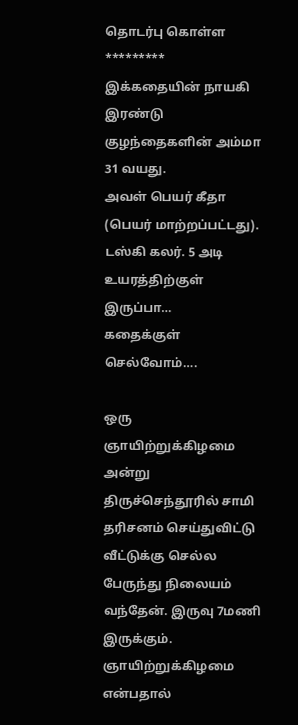தொடர்பு கொள்ள *********
இக்கதையின் நாயகி இரண்டு குழந்தைகளின் அம்மா 31 வயது.
அவள் பெயர் கீதா (பெயர் மாற்றப்பட்டது). டஸ்கி கலர். 5 அடி உயரத்திற்குள் இருப்பா…
கதைக்குள் செல்வோம்….

ஒரு ஞாயிற்றுக்கிழமை அன்று திருச்செந்தூரில் சாமி தரிசனம் செய்துவிட்டு வீட்டுக்கு செல்ல பேருந்து நிலையம் வந்தேன். இருவு 7மணி இருக்கும். ஞாயிற்றுக்கிழமை என்பதால்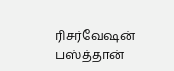ரிசர்வேஷன் பஸ்த்தான்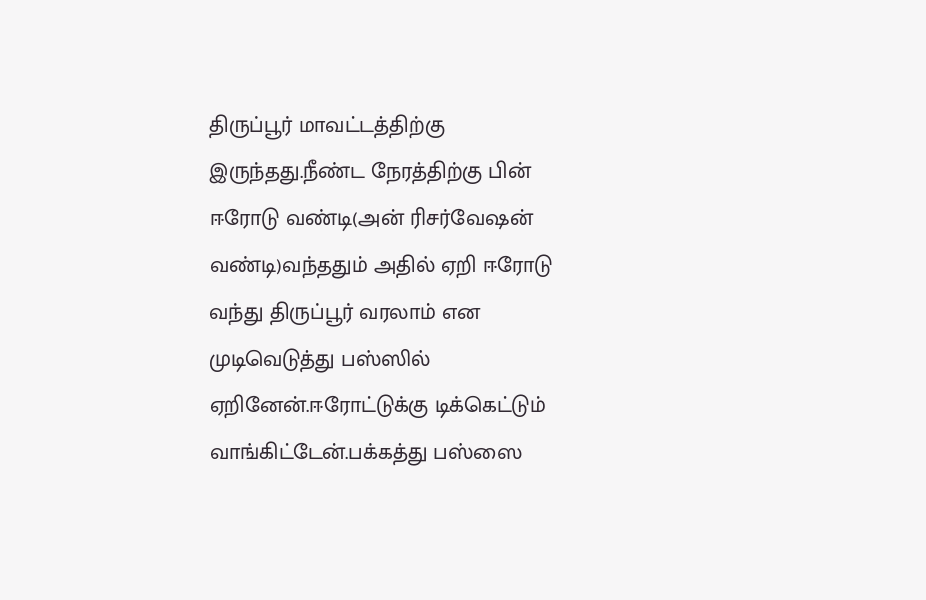திருப்பூர் மாவட்டத்திற்கு இருந்தது.நீண்ட நேரத்திற்கு பின் ஈரோடு வண்டி(அன் ரிசர்வேஷன் வண்டி)வந்ததும் அதில் ஏறி ஈரோடு வந்து திருப்பூர் வரலாம் என முடிவெடுத்து பஸ்ஸில் ஏறினேன்.ஈரோட்டுக்கு டிக்கெட்டும் வாங்கிட்டேன்.பக்கத்து பஸ்ஸை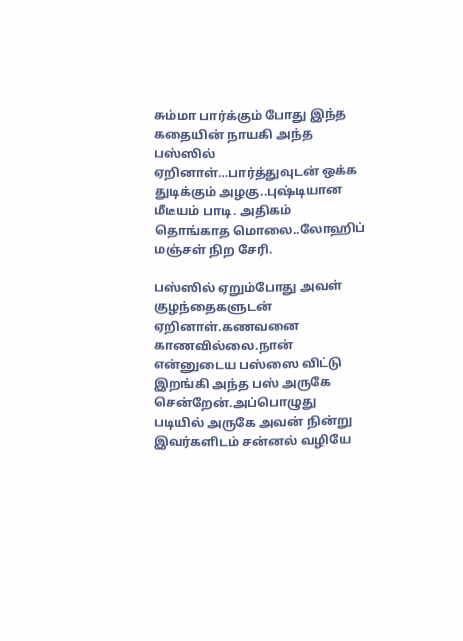சும்மா பார்க்கும் போது இந்த கதையின் நாயகி அந்த பஸ்ஸில் ஏறினாள்…பார்த்துவுடன் ஒக்க துடிக்கும் அழகு..புஷ்டியான மீடீயம் பாடி. அதிகம் தொங்காத மொலை..லோஹிப் மஞ்சள் நிற சேரி.

பஸ்ஸில் ஏறும்போது அவள் குழந்தைகளுடன் ஏறினாள்.கணவனை காணவில்லை.நான் என்னுடைய பஸ்ஸை விட்டு இறங்கி அந்த பஸ் அருகே சென்றேன்.அப்பொழுது படியில் அருகே அவன் நின்று இவர்களிடம் சன்னல் வழியே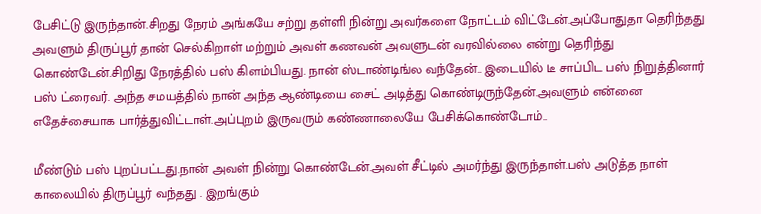பேசிட்டு இருந்தான்.சிறது நேரம் அங்கயே சற்று தள்ளி நின்று அவர்களை நோட்டம் விட்டேன்.அப்போதுதா தெரிந்தது அவளும் திருப்பூர் தான் செல்கிறாள் மற்றும் அவள் கணவன் அவளுடன் வரவில்லை என்று தெரிந்து கொண்டேன்.சிறிது நேரத்தில் பஸ் கிளம்பியது. நான் ஸ்டாண்டிங்ல வந்தேன்.. இடையில் டீ சாப்பிட பஸ் நிறுத்தினார் பஸ் ட்ரைவர். அந்த சமயத்தில் நான் அந்த ஆண்டியை சைட் அடித்து கொண்டிருந்தேன்.அவளும் என்னை எதேச்சையாக பார்த்துவிட்டாள்.அப்புறம் இருவரும் கண்ணாலையே பேசிக்கொண்டோம்..

மீண்டும் பஸ் புறப்பட்டது.நான் அவள் நின்று கொண்டேன்.அவள் சீட்டில் அமர்ந்து இருந்தாள்.பஸ் அடுத்த நாள் காலையில் திருப்பூர் வந்தது . இறங்கும்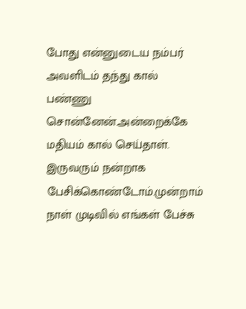போது என்னுடைய நம்பர் அவளிடம் தந்து கால் பண்ணு சொன்னேன்.அன்றைக்கே மதியம் கால் செய்தாள். இருவரும் நன்றாக பேசிக்கொண்டோம்.முன்றாம் நாள் முடிவில் எங்கள் பேச்சு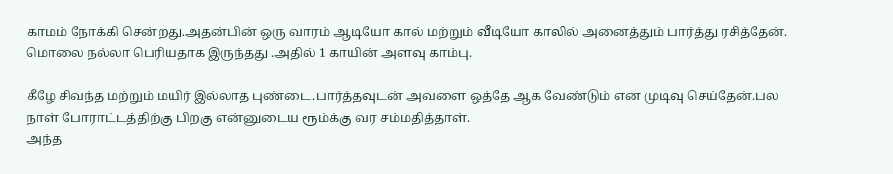காமம் நோக்கி சென்றது.அதன்பின் ஒரு வாரம் ஆடியோ கால் மற்றும் வீடியோ காலில் அனைத்தும் பார்த்து ரசித்தேன்.
மொலை நல்லா பெரியதாக இருந்தது .அதில் 1 காயின் அளவு காம்பு.

கீழே சிவந்த மற்றும் மயிர் இல்லாத புண்டை.பார்த்தவுடன் அவளை ஒத்தே ஆக வேண்டும் என முடிவு செய்தேன்.பல நாள் போராட்டத்திற்கு பிறகு என்னுடைய ரூம்க்கு வர சம்மதித்தாள்.
அந்த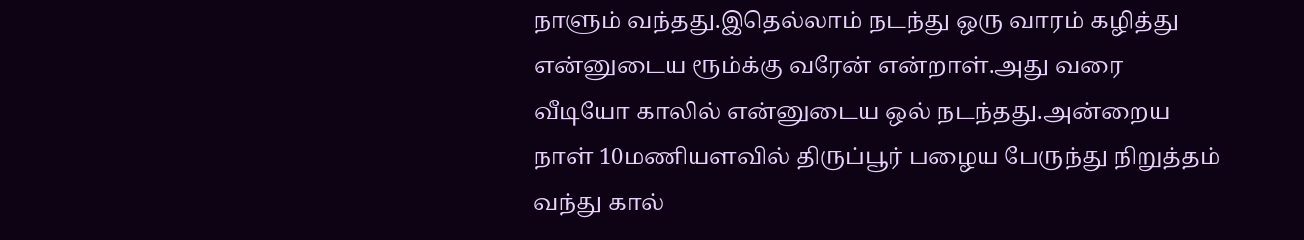நாளும் வந்தது.இதெல்லாம் நடந்து ஒரு வாரம் கழித்து என்னுடைய ரூம்க்கு வரேன் என்றாள்.அது வரை வீடியோ காலில் என்னுடைய ஒல் நடந்தது.அன்றைய நாள் 10மணியளவில் திருப்பூர் பழைய பேருந்து நிறுத்தம் வந்து கால்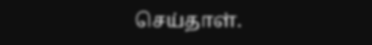செய்தாள்.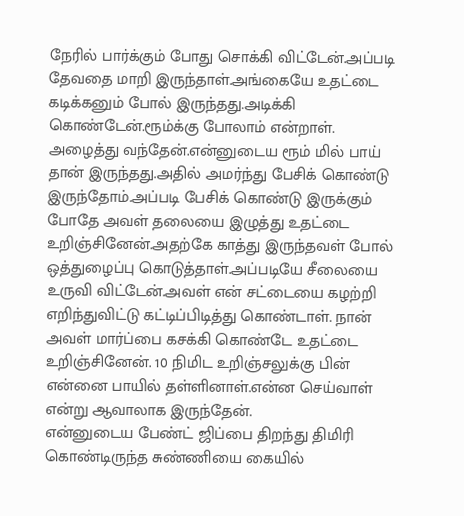நேரில் பார்க்கும் போது சொக்கி விட்டேன்.அப்படி தேவதை மாறி இருந்தாள்.அங்கையே உதட்டை கடிக்கனும் போல் இருந்தது.அடிக்கி கொண்டேன்.ரூம்க்கு போலாம் என்றாள்.
அழைத்து வந்தேன்.என்னுடைய ரூம் மில் பாய் தான் இருந்தது.அதில் அமர்ந்து பேசிக் கொண்டு இருந்தோம்.அப்படி பேசிக் கொண்டு இருக்கும் போதே அவள் தலையை இழுத்து உதட்டை உறிஞ்சினேன்.அதற்கே காத்து இருந்தவள் போல் ஒத்துழைப்பு கொடுத்தாள்.அப்படியே சீலையை உருவி விட்டேன்.அவள் என் சட்டையை கழற்றி எறிந்துவிட்டு கட்டிப்பிடித்து கொண்டாள். நான் அவள் மார்ப்பை கசக்கி கொண்டே உதட்டை உறிஞ்சினேன். 10 நிமிட உறிஞ்சலுக்கு பின் என்னை பாயில் தள்ளினாள்.என்ன செய்வாள் என்று ஆவாலாக இருந்தேன்.
என்னுடைய பேண்ட் ஜிப்பை திறந்து திமிரி கொண்டிருந்த சுண்ணியை கையில்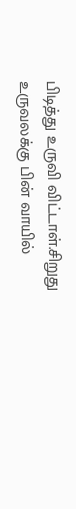பிடித்து உருவி விட்டாள்.சிறுது உருவலக்கு பின் வாயில்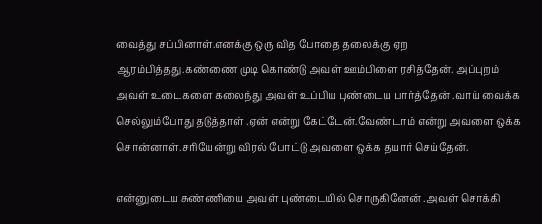வைத்து சப்பினாள்.எனக்கு ஒரு வித போதை தலைக்கு ஏற ஆரம்பித்தது.கண்ணை முடி கொண்டு அவள் ஊம்பிளை ரசித்தேன். அப்புறம் அவள் உடைகளை கலைந்து அவள் உப்பிய புண்டைய பார்த்தேன் .வாய் வைக்க செல்லும்போது தடுத்தாள் .ஏன் என்று கேட்டேன்.வேண்டாம் என்று அவளை ஒக்க சொன்னாள்.சரியேன்று விரல் போட்டு அவளை ஒக்க தயார் செய்தேன்.

என்னுடைய சுண்ணியை அவள் புண்டையில் சொருகினேன் .அவள் சொக்கி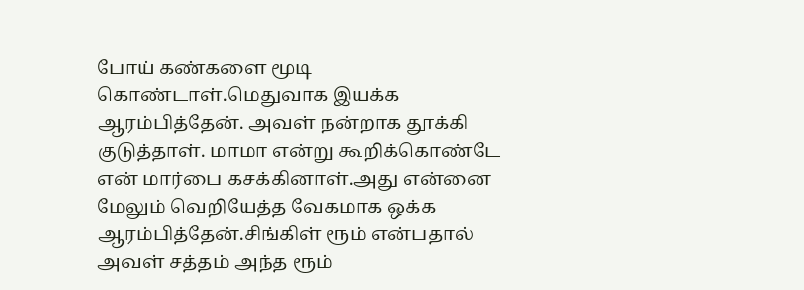போய் கண்களை மூடி கொண்டாள்.மெதுவாக இயக்க ஆரம்பித்தேன். அவள் நன்றாக தூக்கி குடுத்தாள். மாமா என்று கூறிக்கொண்டே என் மார்பை கசக்கினாள்.அது என்னை மேலும் வெறியேத்த வேகமாக ஒக்க ஆரம்பித்தேன்.சிங்கிள் ரூம் என்பதால் அவள் சத்தம் அந்த ரூம்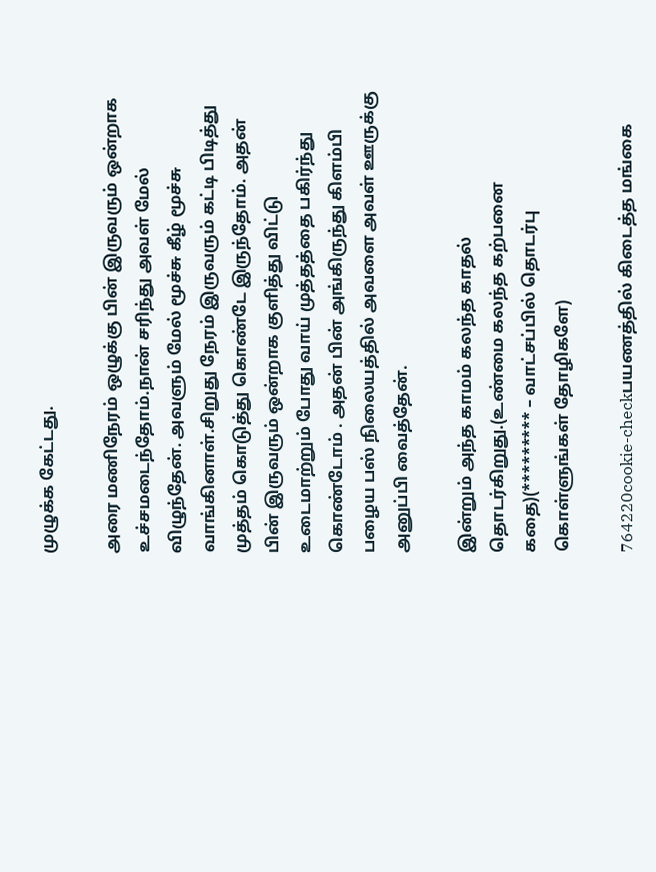முழுக்க கேட்டது.

அரை மணிநேரம் ஒழுக்கு பின் இருவரும் ஒன்றாக உச்சமடைந்தோம்.நான் சரிந்து அவள் மேல் விழுந்தேன். அவளும் மேல் மூச்சு கீழ் மூச்சு வாங்கினாள்.சிறுது நேரம் இருவரும் கட்டி பிடித்து முத்தம் கொடுத்து கொண்டே இருந்தோம். அதன் பின் இருவரும் ஒன்றாக குளித்து விட்டு உடைமாற்றும் போது வாய் முத்தத்தை பகிர்ந்து கொண்டோம் . அதன் பின் அங்கிருந்து கிளம்பி பழைய பஸ் நிலையத்தில் அவளை அவள் ஊருக்கு அனுப்பி வைத்தேன்.

இன்றும் அந்த காமம் கலந்த காதல் தொடர்கிறுது.(உண்மை கலந்த கற்பனை கதை)(********* – வாட்சப்பில் தொடர்பு கொள்ளுங்கள் தோழிகளே)

764220cookie-checkபயணத்தில் கிடைத்த மங்கை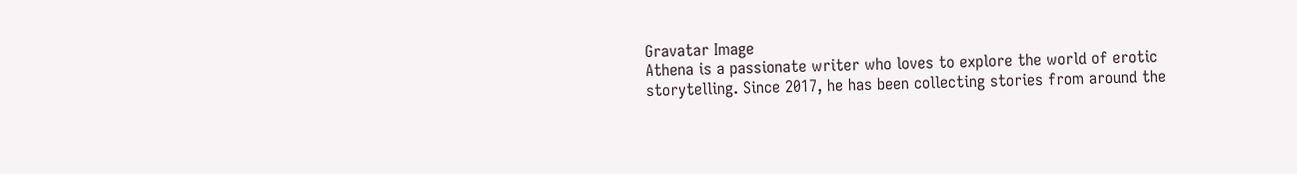Gravatar Image
Athena is a passionate writer who loves to explore the world of erotic storytelling. Since 2017, he has been collecting stories from around the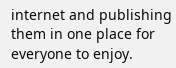internet and publishing them in one place for everyone to enjoy.